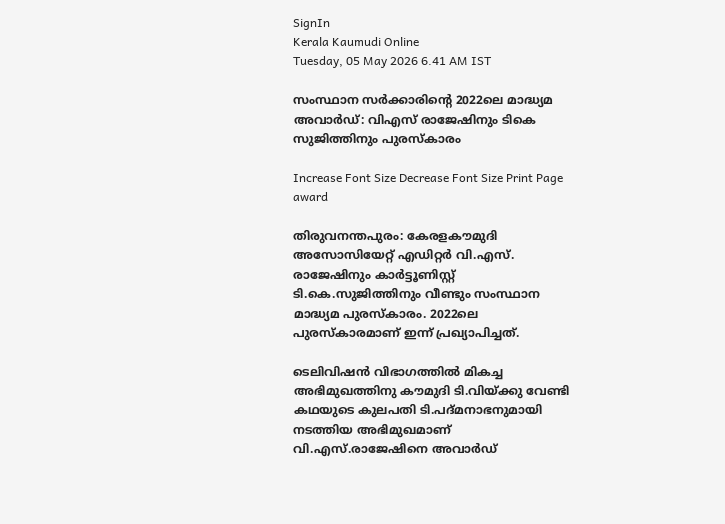SignIn
Kerala Kaumudi Online
Tuesday, 05 May 2026 6.41 AM IST

സംസ്ഥാന സർക്കാരിന്റെ 2022ലെ മാദ്ധ്യമ അവാർഡ്: വിഎസ് രാജേഷിനും ടികെ സുജിത്തിനും പുരസ്‌കാരം

Increase Font Size Decrease Font Size Print Page
award

തിരുവനന്തപുരം: കേരളകൗമുദി അസോസിയേറ്റ് എഡിറ്റർ വി.എസ്. രാജേഷിനും കാർട്ടൂണിസ്റ്റ് ടി.കെ.സുജിത്തിനും വീണ്ടും സംസ്ഥാന മാദ്ധ്യമ പുരസ്കാരം. 2022ലെ പുരസ്കാരമാണ് ഇന്ന് പ്രഖ്യാപിച്ചത്.

ടെലിവിഷൻ വിഭാഗത്തിൽ മികച്ച അഭിമുഖത്തിനു കൗമുദി ടി.വിയ്ക്കു വേണ്ടി കഥയുടെ കുലപതി ടി.പദ്മനാഭനുമായി നടത്തിയ അഭിമുഖമാണ് വി.എസ്.രാജേഷിനെ അവാർഡ്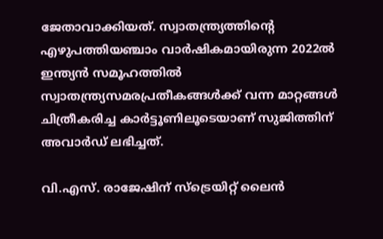ജേതാവാക്കിയത്. സ്വാതന്ത്ര്യത്തിന്റെ എഴുപത്തിയഞ്ചാം വാർഷികമായിരുന്ന 2022ൽ ഇന്ത്യൻ സമൂഹത്തിൽ സ്വാതന്ത്ര്യസമരപ്രതീകങ്ങൾക്ക് വന്ന മാറ്റങ്ങൾ ചിത്രീകരിച്ച കാർട്ടൂണിലൂടെയാണ് സുജിത്തിന് അവാർഡ് ലഭിച്ചത്.

വി.എസ്. രാജേഷിന് സ്ട്രെയിറ്റ് ലൈൻ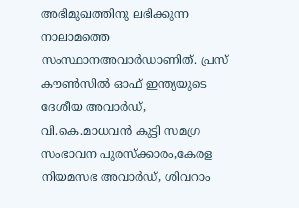അഭിമുഖത്തിനു ലഭിക്കുന്ന നാലാമത്തെ സംസ്ഥാനഅവാർഡാണിത്. പ്രസ് കൗൺസിൽ ഓഫ് ഇന്ത്യയുടെ ദേശീയ അവാർ‌‌‌‌ഡ്, വി.കെ.മാധവൻ കുട്ടി സമഗ്ര സംഭാവന പുരസ്ക്കാരം,കേരള നിയമസഭ അവാർഡ്, ശിവറാം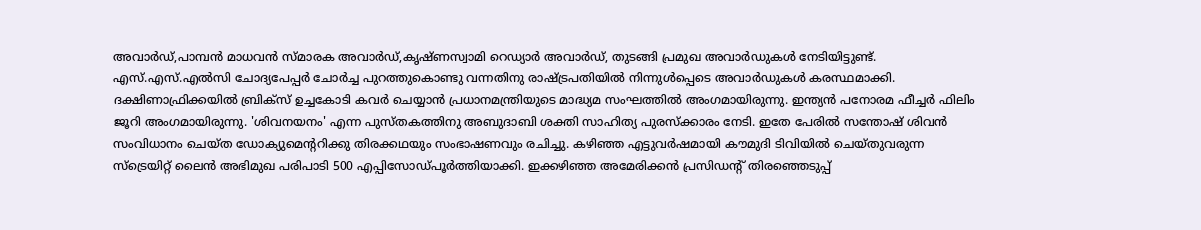അവാർഡ്,പാമ്പൻ മാധവൻ സ്മാരക അവാർഡ്,കൃഷ്ണസ്വാമി റെഡ്യാർ അവാർഡ്, തുടങ്ങി പ്രമുഖ അവാർഡുകൾ നേടിയിട്ടുണ്ട്. എസ്.എസ്.എൽസി ചോദ്യപേപ്പർ ചോർച്ച പുറത്തുകൊണ്ടു വന്നതിനു രാഷ്ട്രപതിയിൽ നിന്നുൾപ്പെടെ അവാർഡുകൾ കരസ്ഥമാക്കി. ദക്ഷിണാഫ്രിക്കയിൽ ബ്രിക്സ് ഉച്ചകോടി കവർ ചെയ്യാൻ പ്രധാനമന്ത്രിയുടെ മാദ്ധ്യമ സംഘത്തിൽ അംഗമായിരുന്നു. ഇന്ത്യൻ പനോരമ ഫീച്ചർ ഫിലിം ജൂറി അംഗമായിരുന്നു. 'ശിവനയനം' എന്ന പുസ്തകത്തിനു അബുദാബി ശക്തി സാഹിത്യ പുരസ്ക്കാരം നേടി. ഇതേ പേരിൽ സന്തോഷ് ശിവൻ സംവിധാനം ചെയ്ത ഡോക്യുമെന്ററിക്കു തിരക്കഥയും സംഭാഷണവും രചിച്ചു. കഴിഞ്ഞ എട്ടുവർഷമായി കൗമുദി ടിവിയിൽ ചെയ്തുവരുന്ന സ്ട്രെയിറ്റ് ലൈൻ അഭിമുഖ പരിപാടി 500 എപ്പിസോഡ്പൂർത്തിയാക്കി. ഇക്കഴിഞ്ഞ അമേരിക്കൻ പ്രസിഡന്റ് തിരഞ്ഞെടുപ്പ്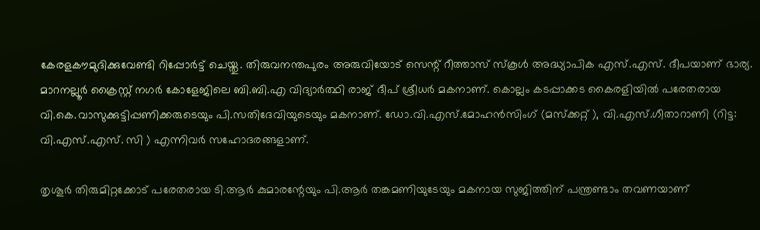കേരളകൗമുദിക്കുവേണ്ടി റിപ്പോർട്ട് ചെയ്തു. തിരുവനന്തപുരം അരുവിയോട് സെന്റ് റീത്താസ് സ്കൂൾ അദ്ധ്യാപിക എസ്.എസ്. ദീപയാണ് ഭാര്യ. മാറനല്ലൂർ ക്രൈസ്റ്റ് നഗർ കോളേജിലെ ബി.ബി.എ വിദ്യാർത്ഥി രാജ് ദീപ് ശ്രീധർ മകനാണ്. കൊല്ലം കടപ്പാക്കട കൈരളിയിൽ പരേതരായ വി.കെ.വാസുക്കുട്ടിപ്പണിക്കരുടെയും പി.സതിദേവിയുടെയും മകനാണ്. ഡോ.വി.എസ്.മോഹൻസിംഗ് (മസ്ക്കറ്റ് ), വി.എസ്.ഗീതാറാണി (റിട്ട: വി.എസ്.എസ്. സി ) എന്നിവർ സഹോദരങ്ങളാണ്.

തൃശൂർ തിരുമിറ്റക്കോട് പരേതരായ ടി.ആർ കുമാരന്റേയും പി.ആർ തങ്കമണിയുടേയും മകനായ സുജിത്തിന് പന്ത്രണ്ടാം തവണയാണ്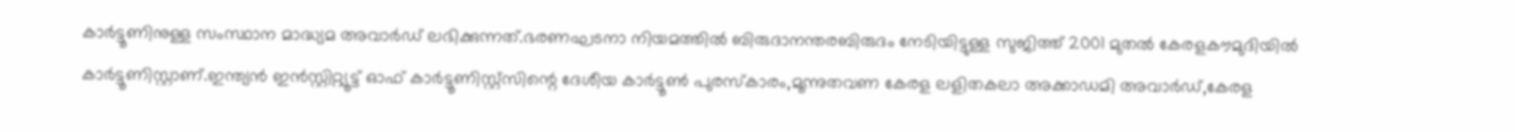കാർട്ടൂണിനുള്ള സംസ്ഥാന മാദ്ധ്യമ അവാർഡ് ലഭിക്കുന്നത്.ഭരണഘടനാ നിയമത്തിൽ ബിരുദാനന്തരബിരുദം നേടിയിട്ടുള്ള സുജിത്ത് 2001 മുതൽ കേരളകൗമുദിയിൽ കാർട്ടൂണിസ്റ്റാണ്.ഇന്ത്യൻ ഇൻസ്റ്റിറ്റ്യൂട്ട് ഓഫ് കാർട്ടൂണിസ്റ്റ്സിന്റെ ദേശീയ കാർട്ടൂൺ പുരസ്‌കാരം,മൂന്നുതവണ കേരള ലളിതകലാ അക്കാഡമി അവാർഡ്,കേരള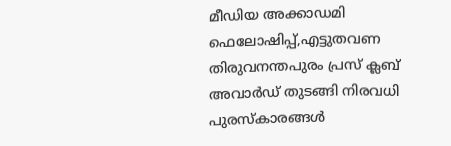മീഡിയ അക്കാഡമി ഫെലോഷിപ്പ്,എട്ടുതവണ തിരുവനന്തപുരം പ്രസ് ക്ലബ് അവാർഡ് തുടങ്ങി നിരവധി പുരസ്‌കാരങ്ങൾ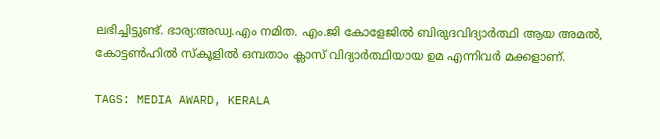ലഭിച്ചിട്ടുണ്ട്. ഭാര്യ:അഡ്വ.എം നമിത. എം.ജി കോളേജിൽ ബിരുദവിദ്യാർത്ഥി ആയ അമൽ, കോട്ടൺഹിൽ സ്‌കൂളിൽ ഒമ്പതാം ക്ലാസ് വിദ്യാർത്ഥിയായ ഉമ എന്നിവർ മക്കളാണ്.

TAGS: MEDIA AWARD, KERALA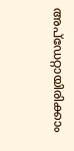അപ്ഡേറ്റായിരിക്കാം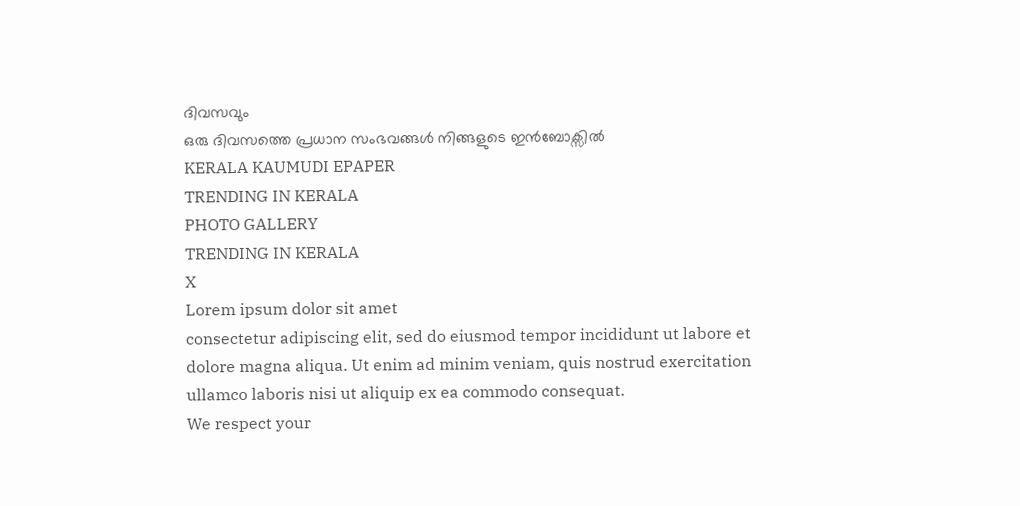ദിവസവും
ഒരു ദിവസത്തെ പ്രധാന സംഭവങ്ങൾ നിങ്ങളുടെ ഇൻബോക്സിൽ
KERALA KAUMUDI EPAPER
TRENDING IN KERALA
PHOTO GALLERY
TRENDING IN KERALA
X
Lorem ipsum dolor sit amet
consectetur adipiscing elit, sed do eiusmod tempor incididunt ut labore et dolore magna aliqua. Ut enim ad minim veniam, quis nostrud exercitation ullamco laboris nisi ut aliquip ex ea commodo consequat.
We respect your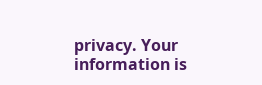privacy. Your information is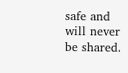safe and will never be shared.